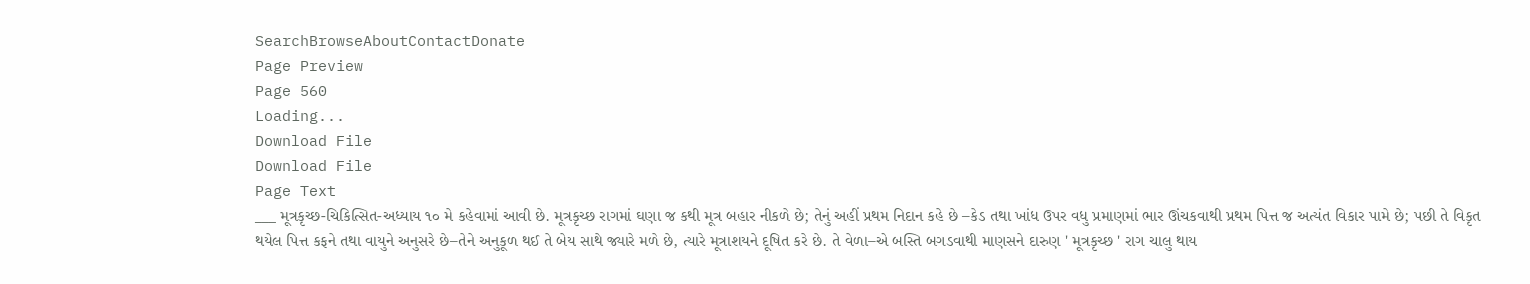SearchBrowseAboutContactDonate
Page Preview
Page 560
Loading...
Download File
Download File
Page Text
___ મૂત્રકૃચ્છ-ચિકિત્સિત-અધ્યાય ૧૦ મે કહેવામાં આવી છે. મૂત્રકૃચ્છ રાગમાં ઘણા જ કથી મૂત્ર બહાર નીકળે છે; તેનું અહીં પ્રથમ નિદાન કહે છે –કેડ તથા ખાંધ ઉપર વધુ પ્રમાણમાં ભાર ઊંચકવાથી પ્રથમ પિત્ત જ અત્યંત વિકાર પામે છે; પછી તે વિકૃત થયેલ પિત્ત કફને તથા વાયુને અનુસરે છે–તેને અનુકૂળ થઈ તે બેય સાથે જ્યારે મળે છે, ત્યારે મૂત્રાશયને દૂષિત કરે છે. તે વેળા–એ બસ્તિ બગડવાથી માણસને દારુણ ' મૂત્રકૃચ્છ ' રાગ ચાલુ થાય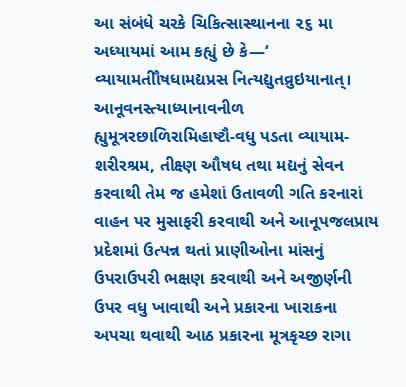આ સંબંધે ચરકે ચિકિત્સાસ્થાનના ૨૬ મા અધ્યાયમાં આમ કહ્યું છે કે—‘ વ્યાયામતીૌષધામદ્યપ્રસ નિત્યદ્યુતવ્રુઇયાનાત્। આનૂવનસ્ત્યાધ્યાનાવનીળ હ્યુમૂત્રરછાળિરામિહાષ્ટૌ-વધુ પડતા વ્યાયામ-શરીરશ્રમ, તીક્ષ્ણ ઔષધ તથા મદ્યનું સેવન કરવાથી તેમ જ હમેશાં ઉતાવળી ગતિ કરનારાં વાહન પર મુસાફરી કરવાથી અને આનૂપજલપ્રાય પ્રદેશમાં ઉત્પન્ન થતાં પ્રાણીઓના માંસનું ઉપરાઉપરી ભક્ષણ કરવાથી અને અજીર્ણની ઉપર વધુ ખાવાથી અને પ્રકારના ખારાકના અપચા થવાથી આઠ પ્રકારના મૂત્રકૃચ્છ રાગા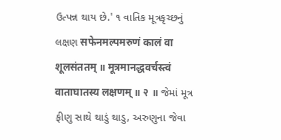ઉત્પન્ન થાય છે.' ૧ વાતિક મૂત્રકૃચ્છનું લક્ષણ सफेनमल्पमरुणं कालं वा शूलसंततम् ॥ मूत्रमानद्धवर्चस्त्वं वाताघातस्य लक्षणम् ॥ २ ॥ જેમાં મૂત્ર ફીણુ સાથે થાડું થાડુ, અરુણુના જેવા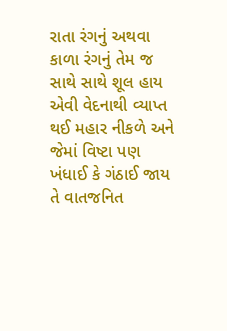રાતા રંગનું અથવા કાળા રંગનું તેમ જ સાથે સાથે શૂલ હાય એવી વેદનાથી વ્યાપ્ત થઈ મહાર નીકળે અને જેમાં વિષ્ટા પણ ખંધાઈ કે ગંઠાઈ જાય તે વાતજનિત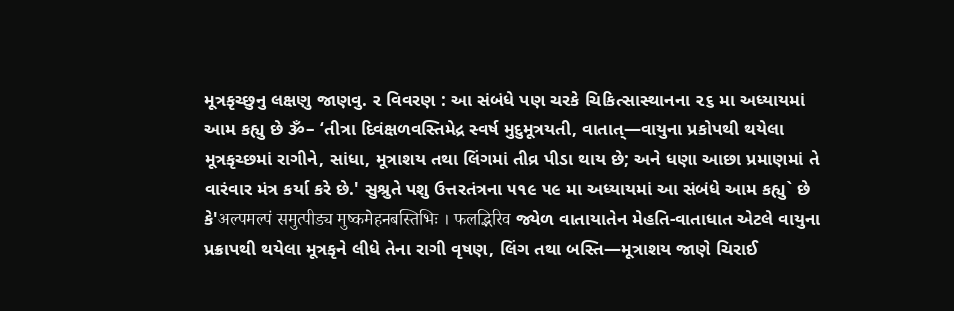મૂત્રકૃચ્છુનુ લક્ષણુ જાણવુ. ૨ વિવરણ : આ સંબંધે પણ ચરકે ચિકિત્સાસ્થાનના ૨૬ મા અધ્યાયમાં આમ કહ્યુ છે ૐ– ‘તીત્રા દિવંક્ષળવસ્તિમેદ્ર સ્વર્ષ મુદુમૂત્રયતી, વાતાત્—વાયુના પ્રકોપથી થયેલા મૂત્રકૃચ્છમાં રાગીને, સાંધા, મૂત્રાશય તથા લિંગમાં તીવ્ર પીડા થાય છે; અને ધણા આછા પ્રમાણમાં તે વારંવાર મંત્ર કર્યા કરે છે.' સુશ્રુતે પશુ ઉત્તરતંત્રના ૫૧૯ ૫૯ મા અધ્યાયમાં આ સંબંધે આમ કહ્યુ` છે કે'अल्पमल्पं समुत्पीड्य मुष्कमेहनबस्तिभिः । फलद्भिरिव જ્યેળ વાતાયાતેન મેહતિ-વાતાધાત એટલે વાયુના પ્રક્રાપથી થયેલા મૂત્રકૃને લીધે તેના રાગી વૃષણ, લિંગ તથા બસ્તિ—મૂત્રાશય જાણે ચિરાઈ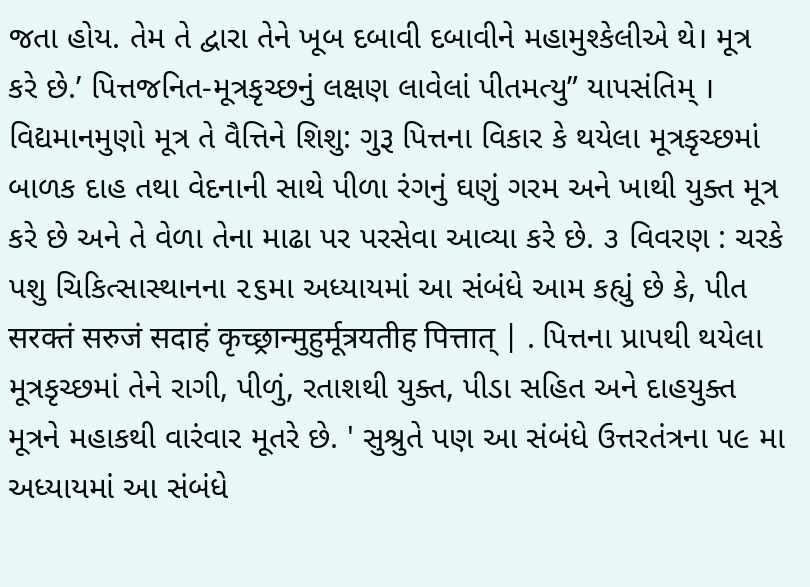જતા હોય. તેમ તે દ્વારા તેને ખૂબ દબાવી દબાવીને મહામુશ્કેલીએ થે। મૂત્ર કરે છે.’ પિત્તજનિત-મૂત્રકૃચ્છનું લક્ષણ લાવેલાં પીતમત્યુ” યાપસંતિમ્ । વિદ્યમાનમુણો મૂત્ર તે વૈત્તિને શિશુ: ગુરૂ પિત્તના વિકાર કે થયેલા મૂત્રકૃચ્છમાં બાળક દાહ તથા વેદનાની સાથે પીળા રંગનું ઘણું ગરમ અને ખાથી યુક્ત મૂત્ર કરે છે અને તે વેળા તેના માઢા પર પરસેવા આવ્યા કરે છે. ૩ વિવરણ : ચરકે પશુ ચિકિત્સાસ્થાનના ૨૬મા અધ્યાયમાં આ સંબંધે આમ કહ્યું છે કે, પીત सरक्तं सरुजं सदाहं कृच्छ्रान्मुहुर्मूत्रयतीह पित्तात् | . પિત્તના પ્રાપથી થયેલા મૂત્રકૃચ્છમાં તેને રાગી, પીળું, રતાશથી યુક્ત, પીડા સહિત અને દાહયુક્ત મૂત્રને મહાકથી વારંવાર મૂતરે છે. ' સુશ્રુતે પણ આ સંબંધે ઉત્તરતંત્રના ૫૯ મા અધ્યાયમાં આ સંબંધે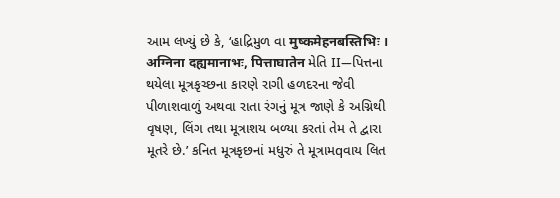આમ લખ્યું છે કે, ‘હાદ્રિમુળ વા मुष्कमेहनबस्तिभिः । अग्निना दह्यमानाभः, पित्ताघातेन મેતિ II—પિત્તના થયેલા મૂત્રકૃચ્છના કારણે રાગી હળદરના જેવી પીળાશવાળું અથવા રાતા રંગનું મૂત્ર જાણે કે અગ્નિથી વૃષણ, લિંગ તથા મૂત્રાશય બળ્યા કરતાં તેમ તે દ્વારા મૂતરે છે.’ કનિત મૂત્રકૃછનાં મધુરું તે મૂત્રામqવાય લિત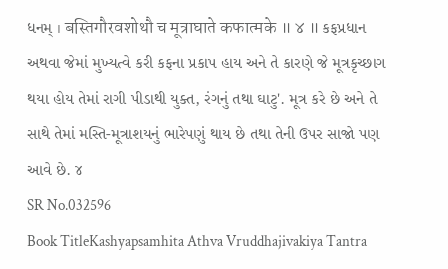ધનમ્ । बस्तिगौरवशोथौ च मूत्राघाते कफात्मके ॥ ४ ॥ કફપ્રધાન અથવા જેમાં મુખ્યત્વે કરી કફના પ્રકાપ હાય અને તે કારણે જે મૂત્રકૃચ્છાગ થયા હોય તેમાં રાગી પીડાથી યુક્ત, રંગનું તથા ઘાટુ'. મૂત્ર કરે છે અને તે સાથે તેમાં મસ્તિ-મૂત્રાશયનું ભારેપણું થાય છે તથા તેની ઉપર સાજો પણ આવે છે. ૪
SR No.032596
Book TitleKashyapsamhita Athva Vruddhajivakiya Tantra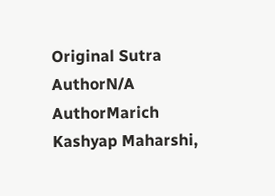Original Sutra AuthorN/A
AuthorMarich Kashyap Maharshi,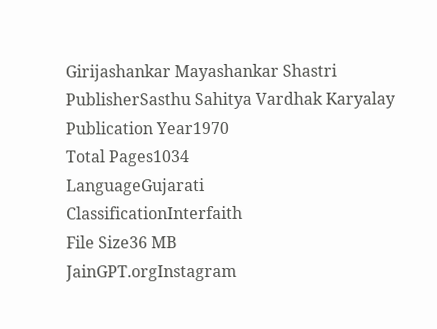Girijashankar Mayashankar Shastri
PublisherSasthu Sahitya Vardhak Karyalay
Publication Year1970
Total Pages1034
LanguageGujarati
ClassificationInterfaith
File Size36 MB
JainGPT.orgInstagram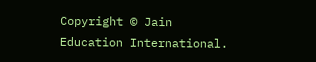Copyright © Jain Education International.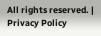All rights reserved. | Privacy Policy